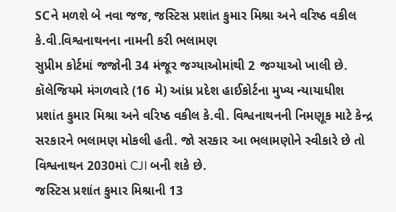SCને મળશે બે નવા જજ, જસ્ટિસ પ્રશાંત કુમાર મિશ્રા અને વરિષ્ઠ વકીલ કે.વી.વિશ્વનાથનના નામની કરી ભલામણ
સુપ્રીમ કોર્ટમાં જજોની 34 મંજૂર જગ્યાઓમાંથી 2 જગ્યાઓ ખાલી છે. કૉલેજિયમે મંગળવારે (16 મે) આંધ્ર પ્રદેશ હાઈકોર્ટના મુખ્ય ન્યાયાધીશ પ્રશાંત કુમાર મિશ્રા અને વરિષ્ઠ વકીલ કે.વી. વિશ્વનાથનની નિમણૂક માટે કેન્દ્ર સરકારને ભલામણ મોકલી હતી. જો સરકાર આ ભલામણોને સ્વીકારે છે તો વિશ્વનાથન 2030માં CJI બની શકે છે.
જસ્ટિસ પ્રશાંત કુમાર મિશ્રાની 13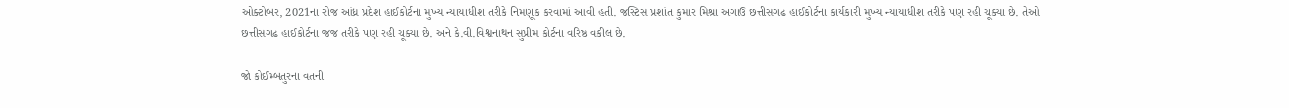ઓક્ટોબર, 2021ના રોજ આંધ્ર પ્રદેશ હાઈકોર્ટના મુખ્ય ન્યાયાધીશ તરીકે નિમણૂક કરવામાં આવી હતી. જસ્ટિસ પ્રશાંત કુમાર મિશ્રા અગાઉ છત્તીસગઢ હાઈકોર્ટના કાર્યકારી મુખ્ય ન્યાયાધીશ તરીકે પણ રહી ચૂક્યા છે. તેઓ છત્તીસગઢ હાઈકોર્ટના જજ તરીકે પણ રહી ચૂક્યા છે. અને કે.વી.વિશ્વનાથન સુપ્રીમ કોર્ટના વરિષ્ઠ વકીલ છે.

જો કોઈમ્બતુરના વતની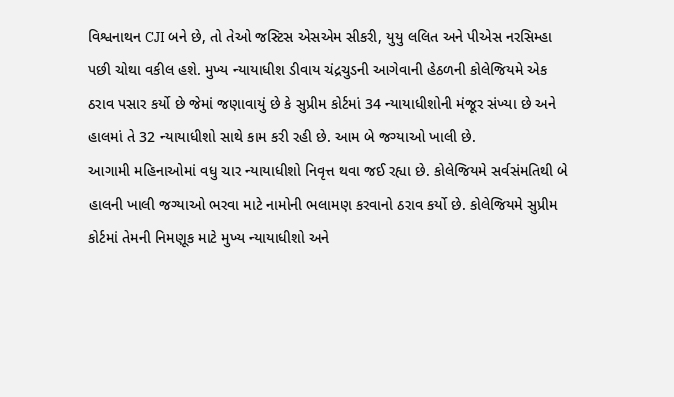વિશ્વનાથન CJI બને છે, તો તેઓ જસ્ટિસ એસએમ સીકરી, યુયુ લલિત અને પીએસ નરસિમ્હા પછી ચોથા વકીલ હશે. મુખ્ય ન્યાયાધીશ ડીવાય ચંદ્રચુડની આગેવાની હેઠળની કોલેજિયમે એક ઠરાવ પસાર કર્યો છે જેમાં જણાવાયું છે કે સુપ્રીમ કોર્ટમાં 34 ન્યાયાધીશોની મંજૂર સંખ્યા છે અને હાલમાં તે 32 ન્યાયાધીશો સાથે કામ કરી રહી છે. આમ બે જગ્યાઓ ખાલી છે.
આગામી મહિનાઓમાં વધુ ચાર ન્યાયાધીશો નિવૃત્ત થવા જઈ રહ્યા છે. કોલેજિયમે સર્વસંમતિથી બે હાલની ખાલી જગ્યાઓ ભરવા માટે નામોની ભલામણ કરવાનો ઠરાવ કર્યો છે. કોલેજિયમે સુપ્રીમ કોર્ટમાં તેમની નિમણૂક માટે મુખ્ય ન્યાયાધીશો અને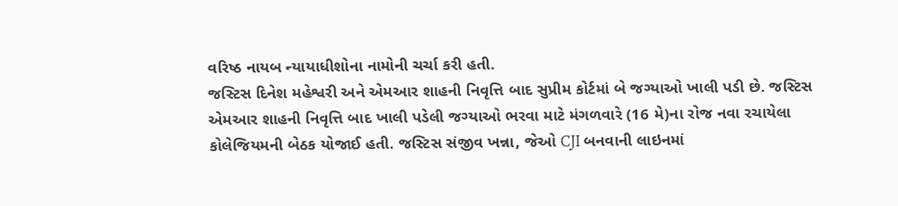વરિષ્ઠ નાયબ ન્યાયાધીશોના નામોની ચર્ચા કરી હતી.
જસ્ટિસ દિનેશ મહેશ્વરી અને એમઆર શાહની નિવૃત્તિ બાદ સુપ્રીમ કોર્ટમાં બે જગ્યાઓ ખાલી પડી છે. જસ્ટિસ એમઆર શાહની નિવૃત્તિ બાદ ખાલી પડેલી જગ્યાઓ ભરવા માટે મંગળવારે (16 મે)ના રોજ નવા રચાયેલા કોલેજિયમની બેઠક યોજાઈ હતી. જસ્ટિસ સંજીવ ખન્ના, જેઓ CJI બનવાની લાઇનમાં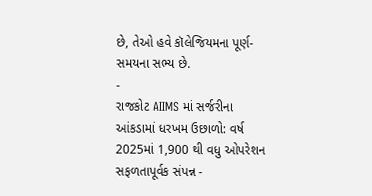છે, તેઓ હવે કૉલેજિયમના પૂર્ણ-સમયના સભ્ય છે.
-
રાજકોટ AIIMS માં સર્જરીના આંકડામાં ધરખમ ઉછાળો: વર્ષ 2025માં 1,900 થી વધુ ઓપરેશન સફળતાપૂર્વક સંપન્ન -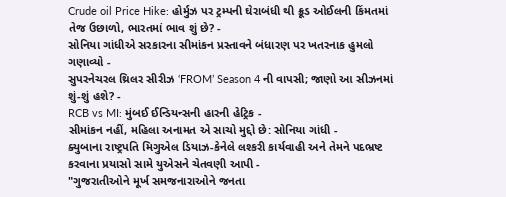Crude oil Price Hike: હોર્મુઝ પર ટ્રમ્પની ઘેરાબંધી થી ક્રૂડ ઓઈલની કિંમતમાં તેજ ઉછાળો, ભારતમાં ભાવ શું છે? -
સોનિયા ગાંધીએ સરકારના સીમાંકન પ્રસ્તાવને બંધારણ પર ખતરનાક હુમલો ગણાવ્યો -
સુપરનેચરલ થ્રિલર સીરીઝ ‘FROM’ Season 4 ની વાપસી; જાણો આ સીઝનમાં શું-શું હશે? -
RCB vs MI: મુંબઈ ઈન્ડિયન્સની હારની હેટ્રિક -
સીમાંકન નહીં, મહિલા અનામત એ સાચો મુદ્દો છે: સોનિયા ગાંધી -
ક્યુબાના રાષ્ટ્રપતિ મિગુએલ ડિયાઝ-કેનેલે લશ્કરી કાર્યવાહી અને તેમને પદભ્રષ્ટ કરવાના પ્રયાસો સામે યુએસને ચેતવણી આપી -
"ગુજરાતીઓને મૂર્ખ સમજનારાઓને જનતા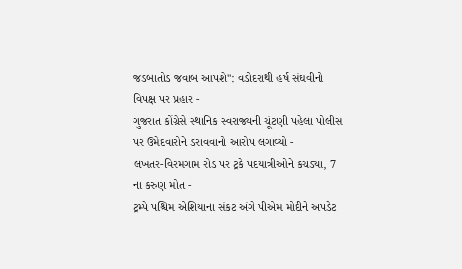જડબાતોડ જવાબ આપશે": વડોદરાથી હર્ષ સંઘવીનો વિપક્ષ પર પ્રહાર -
ગુજરાત કોંગ્રેસે સ્થાનિક સ્વરાજ્યની ચૂંટણી પહેલા પોલીસ પર ઉમેદવારોને ડરાવવાનો આરોપ લગાવ્યો -
લખતર-વિરમગામ રોડ પર ટ્રકે પદયાત્રીઓને કચડ્યા, 7 ના કરુણ મોત -
ટ્રમ્પે પશ્ચિમ એશિયાના સંકટ અંગે પીએમ મોદીને અપડેટ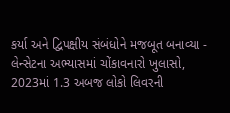કર્યા અને દ્વિપક્ષીય સંબંધોને મજબૂત બનાવ્યા -
લેન્સેટના અભ્યાસમાં ચોંકાવનારો ખુલાસો, 2023માં 1.3 અબજ લોકો લિવરની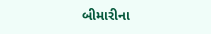બીમારીના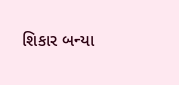શિકાર બન્યા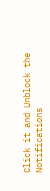Click it and Unblock the Notifications